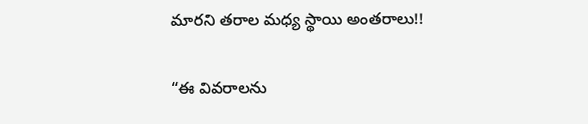మార‌ని త‌రాల మ‌ధ్య స్థాయి అంత‌రాలు!!

“ఈ వివ‌రాల‌ను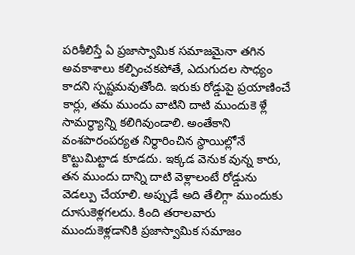ప‌రిశీలిస్తే ఏ ప్ర‌జాస్వామిక స‌మాజ‌మైనా త‌గిన అవ‌కాశాలు క‌ల్పించ‌క‌పోతే, ఎదుగుద‌ల సాధ్యం కాద‌ని స్ప‌ష్ట‌మ‌వుతోంది. ఇరుకు రోడ్డుపై ప్ర‌యాణించే కార్లు, త‌మ ముందు వాటిని దాటి ముందుకె ళ్లే సామ‌ర్థ్యాన్ని క‌లిగివుండాలి. అంతేకాని వంశ‌పారంప‌ర్య‌త నిర్ధారించిన స్థాయిల్లోనే కొట్టుమిట్టాడ కూడ‌దు. ఇక్క‌డ వెనుక వున్న కారు, త‌న ముందు దాన్ని దాటి వెళ్లాలంటే రోడ్డును వెడ‌ల్పు చేయాలి. అప్పుడే అది తేలిగ్గా ముందుకు దూసుకెళ్ల‌గ‌ల‌దు. కింది త‌రాల‌వారు ముందుకెళ్ల‌డానికి ప్ర‌జాస్వామిక స‌మాజం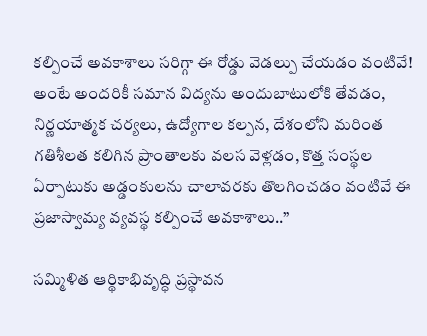క‌ల్పించే అవ‌కాశాలు స‌రిగ్గా ఈ రోడ్డు వెడ‌ల్పు చేయ‌డం వంటివే! అంటే అంద‌రికీ స‌మాన విద్య‌ను అందుబాటులోకి తేవ‌డం, నిర్ణ‌యాత్మ‌క చ‌ర్య‌లు, ఉద్యోగాల క‌ల్ప‌న‌, దేశంలోని మ‌రింత గ‌తిశీల‌త క‌లిగిన ప్రాంతాల‌కు వ‌ల‌స వెళ్ల‌డం, కొత్త సంస్థ‌ల ఏర్పాటుకు అడ్డంకుల‌ను చాలావ‌ర‌కు తొల‌గించడం వంటివే ఈ ప్ర‌జాస్వామ్య వ్య‌వ‌స్థ క‌ల్పించే అవ‌కాశాలు..”

సమ్మిళిత ఆర్థికాభివృద్ధి ప్ర‌స్థావ‌న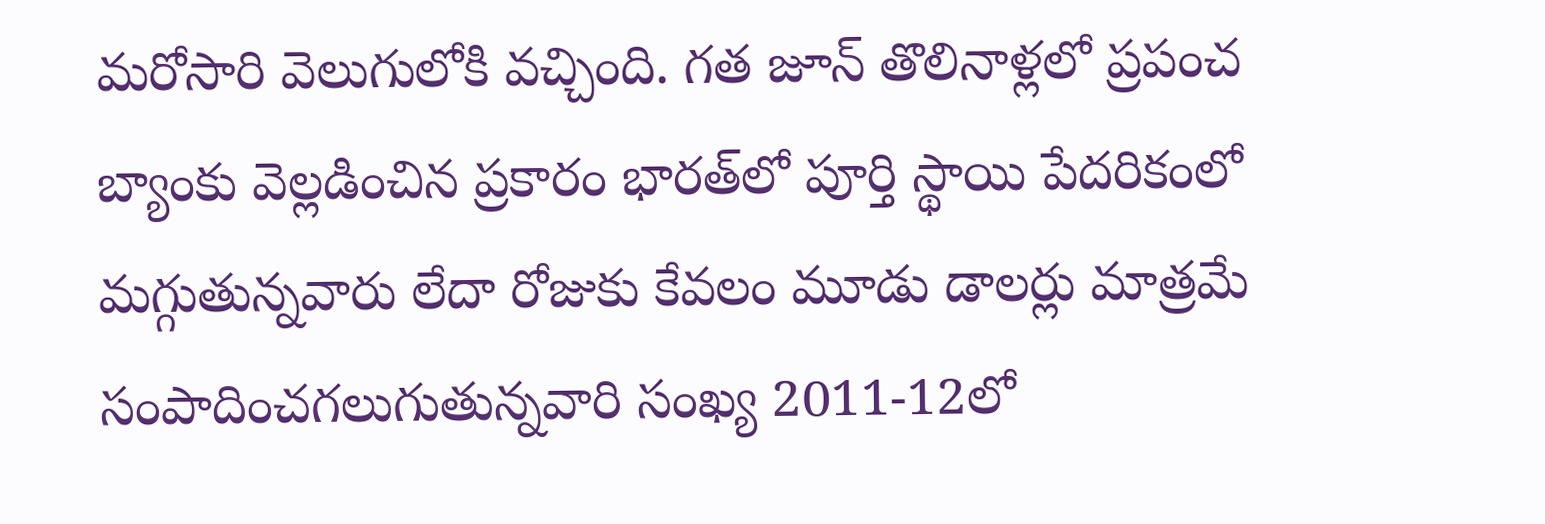మ‌రోసారి వెలుగులోకి వ‌చ్చింది. గ‌త జూన్ తొలినాళ్ల‌లో ప్ర‌పంచ బ్యాంకు వెల్ల‌డించిన ప్ర‌కారం భార‌త్‌లో పూర్తి స్థాయి పేద‌రికంలో మ‌గ్గుతున్న‌వారు లేదా రోజుకు కేవ‌లం మూడు డాల‌ర్లు మాత్రమే సంపాదించ‌గ‌లుగుతున్న‌వారి సంఖ్య 2011-12లో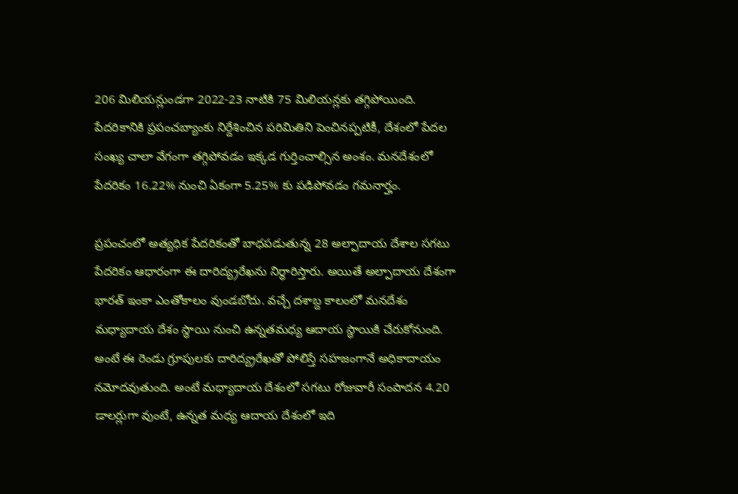206 మిలియ‌న్లుండ‌గా 2022-23 నాటికి 75 మిలియ‌న్ల‌కు త‌గ్గిపోయింది. పేద‌రికానికి ప్ర‌పంచ‌బ్యాంకు నిర్దేశించిన ప‌రిమితిని పెంచిన‌ప్ప‌టికీ, దేశంలో పేద‌ల సంఖ్య చాలా వేగంగా త‌గ్గిపోవ‌డం ఇక్క‌డ గుర్తించాల్సిన అంశం. మ‌న‌దేశంలో పేద‌రికం 16.22% నుంచి ఏకంగా 5.25% కు ప‌డిపోవ‌డం గ‌మ‌నార్హం.

ప్ర‌పంచంలో అత్య‌ధిక పేద‌రికంతో బాధ‌ప‌డుతున్న 28 అల్పాదాయ దేశాల స‌గటు పేద‌రికం ఆధారంగా ఈ దారిద్య్ర‌రేఖ‌ను నిర్ధారిస్తారు. అయితే అల్పాదాయ దేశంగా భార‌త్ ఇంకా ఎంతోకాలం వుండ‌బోదు. వ‌చ్చే ద‌శాబ్ద కాలంలో మ‌న‌దేశం మ‌ధ్యాదాయ దేశం స్థాయి నుంచి ఉన్న‌త‌మ‌ధ్య ఆదాయ స్థాయికి చేరుకోనుంది. అంటే ఈ రెండు గ్రూపుల‌కు దారిద్య్ర‌రేఖ‌తో పోలిస్తే స‌హ‌జంగానే అధికాదాయం న‌మోద‌వుతుంది. అంటే మ‌ధ్యాదాయ దేశంలో స‌గ‌టు రోజువారీ సంపాద‌న 4.20 డాల‌ర్లుగా వుంటే, ఉన్న‌త మ‌ధ్య ఆదాయ దేశంలో ఇది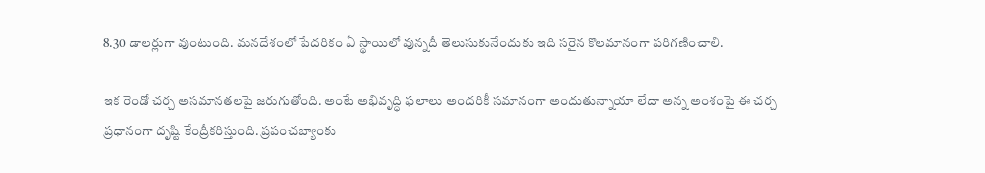8.30 డాల‌ర్లుగా వుంటుంది. మ‌న‌దేశంలో పేద‌రికం ఏ స్థాయిలో వున్న‌దీ తెలుసుకునేందుకు ఇది స‌రైన కొల‌మానంగా ప‌రిగ‌ణించాలి.

ఇక రెండో చ‌ర్చ అస‌మాన‌త‌లపై జ‌రుగుతోంది. అంటే అభివృద్ధి ఫ‌లాలు అంద‌రికీ స‌మానంగా అందుతున్నాయా లేదా అన్న అంశంపై ఈ చ‌ర్చ ప్ర‌ధానంగా దృష్టి కేంద్రీక‌రిస్తుంది. ప్ర‌పంచ‌బ్యాంకు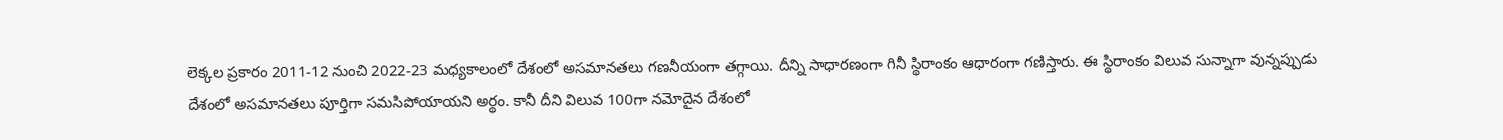లెక్క‌ల ప్ర‌కారం 2011-12 నుంచి 2022-23 మ‌ధ్య‌కాలంలో దేశంలో అస‌మాన‌త‌లు గ‌ణ‌నీయంగా త‌గ్గాయి. దీన్ని సాధార‌ణంగా గినీ స్థిరాంకం ఆధారంగా గ‌ణిస్తారు. ఈ స్థిరాంకం విలువ సున్నాగా వున్నప్పుడు దేశంలో అస‌మాన‌త‌లు పూర్తిగా స‌మ‌సిపోయాయ‌ని అర్థం. కానీ దీని విలువ 100గా న‌మోదైన దేశంలో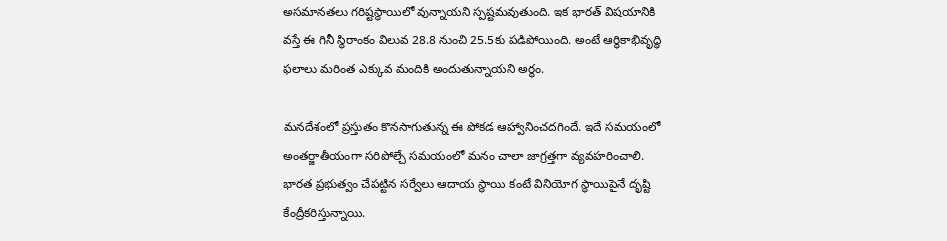అస‌మాన‌త‌లు గ‌రిష్ట‌స్థాయిలో వున్నాయ‌ని స్ప‌ష్ట‌మ‌వుతుంది. ఇక భార‌త్ విష‌యానికి వ‌స్తే ఈ గినీ స్థిరాంకం విలువ 28.8 నుంచి 25.5కు ప‌డిపోయింది. అంటే ఆర్థికాభివృద్ధి ఫ‌లాలు మ‌రింత ఎక్కువ మందికి అందుతున్నాయ‌ని అర్థం.

మ‌న‌దేశంలో ప్ర‌స్తుతం కొన‌సాగుతున్న ఈ పోక‌డ ఆహ్వానించ‌ద‌గిందే. ఇదే స‌మ‌యంలో అంత‌ర్జాతీయంగా స‌రిపోల్చే స‌మ‌యంలో మ‌నం చాలా జాగ్ర‌త్త‌గా వ్య‌వ‌హ‌రించాలి. భార‌త ప్ర‌భుత్వం చేప‌ట్టిన స‌ర్వేలు ఆదాయ స్థాయి కంటే వినియోగ‌ స్థాయిపైనే దృష్టి కేంద్రీక‌రిస్తున్నాయి.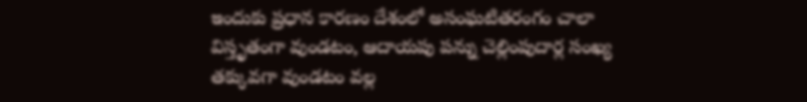ఇందుకు ప్ర‌ధాన కార‌ణం దేశంలో అసంఘ‌టిత‌రంగం చాలా విస్తృతంగా వుండ‌టం, ఆదాయ‌పు ప‌న్ను చెల్లింపుదార్ల సంఖ్య త‌క్కువ‌గా వుండ‌టం వ‌ల్ల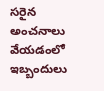స‌రైన అంచ‌నాలు వేయ‌డంలో ఇబ్బందులు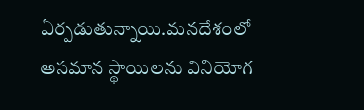ఏర్ప‌డుతున్నాయి.మ‌న‌దేశంలో అస‌మాన స్థాయిల‌ను వినియోగ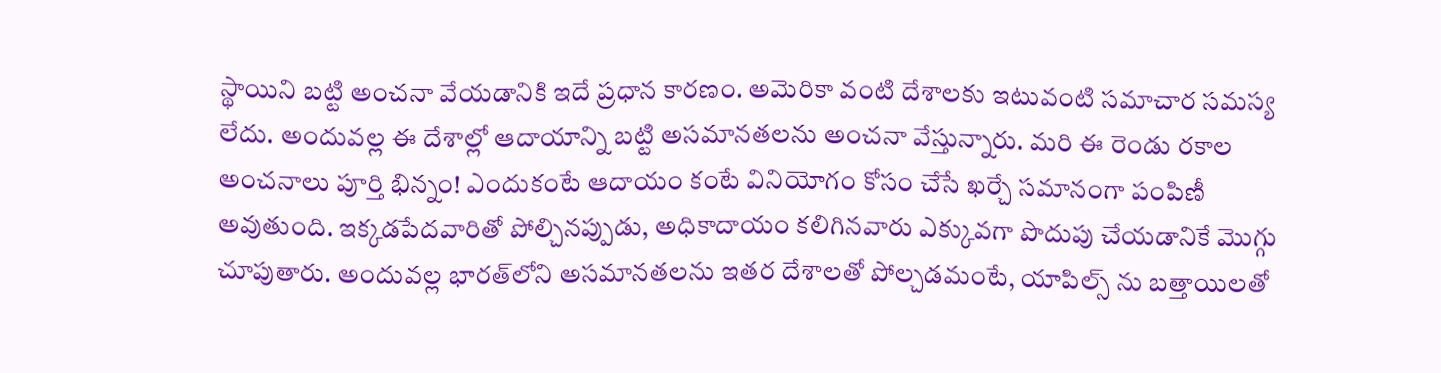స్థాయిని బ‌ట్టి అంచ‌నా వేయ‌డానికి ఇదే ప్ర‌ధాన కార‌ణం. అమెరికా వంటి దేశాల‌కు ఇటువంటి స‌మాచార స‌మ‌స్య లేదు. అందువ‌ల్ల ఈ దేశాల్లో ఆదాయాన్ని బ‌ట్టి అస‌మాన‌త‌ల‌ను అంచ‌నా వేస్తున్నారు. మ‌రి ఈ రెండు ర‌కాల అంచ‌నాలు పూర్తి భిన్నం! ఎందుకంటే ఆదాయం కంటే వినియోగం కోసం చేసే ఖ‌ర్చే స‌మానంగా పంపిణీ అవుతుంది. ఇక్క‌డపేద‌వారితో పోల్చిన‌ప్పుడు, అధికాదాయం క‌లిగిన‌వారు ఎక్కువ‌గా పొదుపు చేయ‌డానికే మొగ్గు చూపుతారు. అందువ‌ల్ల భార‌త్‌లోని అస‌మాన‌త‌ల‌ను ఇత‌ర దేశాల‌తో పోల్చ‌డ‌మంటే, యాపిల్స్ ను బ‌త్తాయిల‌తో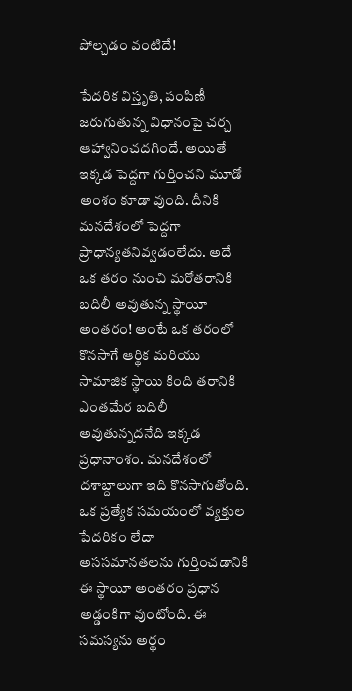పోల్చ‌డం వంటిదే!

పేద‌రిక విస్తృతి, పంపిణీ జ‌రుగుతున్న విధానంపై చ‌ర్చ ఆహ్వానించ‌ద‌గిందే. అయితే ఇక్క‌డ పెద్ద‌గా గుర్తించ‌ని మూడో అంశం కూడా వుంది. దీనికి మ‌న‌దేశంలో పెద్ద‌గా ప్రాధాన్య‌త‌నివ్వ‌డంలేదు. అదే ఒక త‌రం నుంచి మ‌రోత‌రానికి బ‌దిలీ అవుతున్న స్థాయీ అంత‌రం! అంటే ఒక త‌రంలో కొన‌సాగే ఆర్థిక మ‌రియు సామాజిక స్థాయి కింది త‌రానికి ఎంత‌మేర బ‌దిలీ అవుతున్న‌ద‌నేది ఇక్క‌డ ప్ర‌ధానాంశం. మ‌న‌దేశంలో ద‌శాబ్దాలుగా ఇది కొన‌సాగుతోంది. ఒక ప్ర‌త్యేక స‌మ‌యంలో వ్య‌క్తుల పేద‌రికం లేదా అసస‌మాన‌త‌ల‌ను గుర్తించ‌డానికి ఈ స్థాయీ అంత‌రం ప్ర‌ధాన అడ్డంకిగా వుంటోంది. ఈ స‌మ‌స్య‌ను అర్థం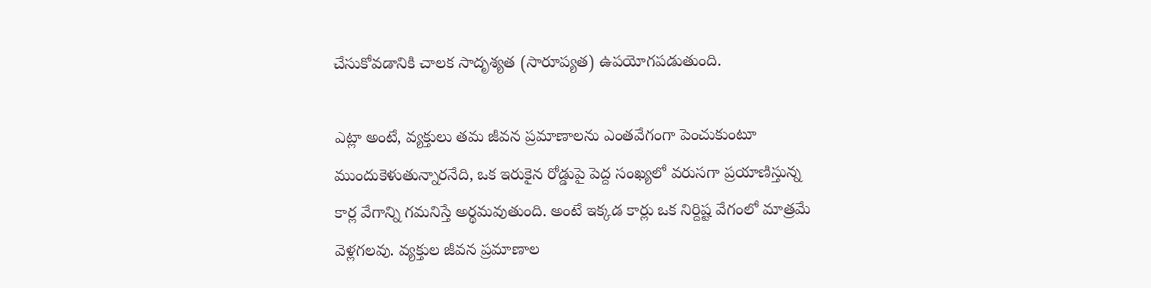చేసుకోవ‌డానికి చాల‌క సాదృశ్య‌త‌ (సారూప్య‌త‌) ఉప‌యోగ‌ప‌డుతుంది.

ఎట్లా అంటే, వ్య‌క్తులు త‌మ జీవ‌న ప్ర‌మాణాలను ఎంత‌వేగంగా పెంచుకుంటూ ముందుకెళుతున్నార‌నేది, ఒక ఇరుకైన‌ రోడ్డుపై పెద్ద సంఖ్య‌లో వ‌రుస‌గా ప్ర‌యాణిస్తున్న కార్ల వేగాన్ని గ‌మ‌నిస్తే అర్థ‌మ‌వుతుంది. అంటే ఇక్క‌డ కార్లు ఒక నిర్దిష్ట వేగంలో మాత్ర‌మే వెళ్ల‌గ‌ల‌వు. వ్య‌క్తుల జీవ‌న ప్ర‌మాణాల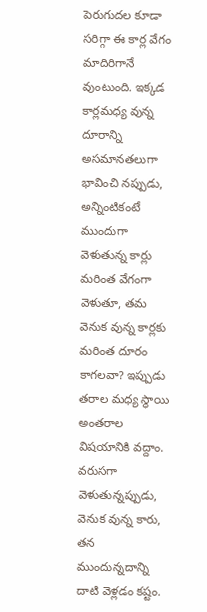పెరుగుద‌ల కూడా స‌రిగ్గా ఈ కార్ల వేగం మాదిరిగానే వుంటుంది. ఇక్క‌డ కార్ల‌మ‌ధ్య వున్న దూరాన్ని అస‌మాన‌తలుగా భావించి న‌ప్పుడు, అన్నింటికంటే ముందుగా వెళుతున్న కార్లు మ‌రింత వేగంగా వెళుతూ, త‌మ వెనుక వున్న కార్ల‌కు మ‌రింత దూరం కాగ‌ల‌వా? ఇప్పుడు త‌రాల మ‌ధ్య స్థాయి అంత‌రాల విష‌యానికి వ‌ద్దాం. వ‌రుస‌గా వెళుతున్న‌ప్పుడు, వెనుక వున్న కారు, త‌న ముందున్న‌దాన్ని దాటి వెళ్ల‌డం క‌ష్టం.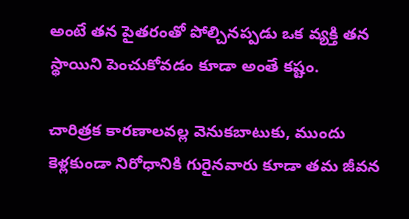అంటే త‌న పైత‌రంతో పోల్చిన‌ప్ప‌డు ఒక వ్య‌క్తి త‌న స్థాయిని పెంచుకోవ‌డం కూడా అంతే క‌ష్టం.

చారిత్రక కార‌ణాల‌వ‌ల్ల వెనుక‌బాటుకు, ముందు కెళ్ల‌కుండా నిరోధానికి గురైన‌వారు కూడా త‌మ జీవ‌న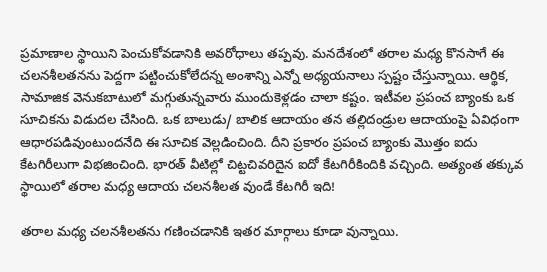ప్ర‌మాణాల స్థాయిని పెంచుకోవ‌డానికి అవ‌రోధాలు త‌ప్ప‌వు. మ‌న‌దేశంలో త‌రాల మ‌ధ్య కొన‌సాగే ఈ చ‌ల‌న‌శీల‌త‌న‌ను పెద్ద‌గా ప‌ట్టించుకోలేద‌న్న అంశాన్ని ఎన్నో అధ్య‌య‌నాలు స్ప‌ష్టం చేస్తున్నాయి. ఆర్థిక, సామాజిక వెనుక‌బాటులో మ‌గ్గుతున్న‌వారు ముందుకెళ్ల‌డం చాలా క‌ష్టం. ఇటీవ‌ల ప్ర‌పంచ బ్యాంకు ఒక సూచిక‌ను విడుద‌ల చేసింది. ఒక బాలుడు/ బాలిక ఆదాయం త‌న త‌ల్లిదండ్రుల ఆదాయంపై ఏవిధంగా ఆధార‌ప‌డివుంటుంద‌నేది ఈ సూచిక వెల్ల‌డించింది. దీని ప్ర‌కారం ప్రపంచ బ్యాంకు మొత్తం ఐదు కేట‌గిరీలుగా విభ‌జించింది. భార‌త్‌ వీటిల్లో చిట్ట‌చివ‌రిదైన ఐదో కేట‌గిరీకిందికి వ‌చ్చింది. అత్యంత త‌క్కువ స్థాయిలో త‌రాల మ‌ధ్య ఆదాయ చ‌ల‌న‌శీల‌త వుండే కేట‌గిరీ ఇది!

త‌రాల మ‌ధ్య చ‌ల‌న‌శీల‌త‌ను గ‌ణించ‌డానికి ఇత‌ర మార్గాలు కూడా వున్నాయి.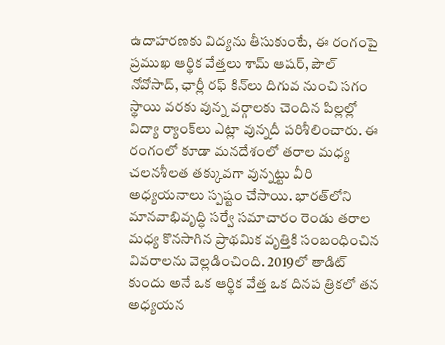ఉదాహ‌ర‌ణ‌కు విద్య‌ను తీసుకుంటే, ఈ రంగంపై ప్ర‌ముఖ ఆర్థిక వేత్త‌లు శామ్ ఆష‌ర్‌, పౌల్ నోవోసాద్‌, ఛార్లీ ర‌ఫ్ కిన్‌లు దిగువ నుంచి స‌గం స్థాయి వ‌ర‌కు వున్న వ‌ర్గాల‌కు చెందిన పిల్ల‌ల్లో విద్యా ర్యాంక్‌లు ఎట్లా వున్న‌దీ ప‌రిశీలించారు. ఈ రంగంలో కూడా మ‌న‌దేశంలో త‌రాల మ‌ధ్య చ‌ల‌న‌శీల‌త త‌క్కువ‌గా వున్న‌ట్టు వీరి అధ్య‌య‌నాలు స్ప‌ష్టం చేసాయి. భార‌త్‌లోని మాన‌వాభివృద్ధి స‌ర్వే స‌మాచారం రెండు త‌రాల మ‌ధ్య కొన‌సాగిన ప్రాథ‌మిక వృత్తికి సంబంధించిన వివ‌రాల‌ను వెల్ల‌డించింది. 2019లో తాడిట్ కుందు అనే ఒక ఆర్థిక వేత్త ఒక దిన‌ప త్రిక‌లో త‌న అధ్య‌య‌న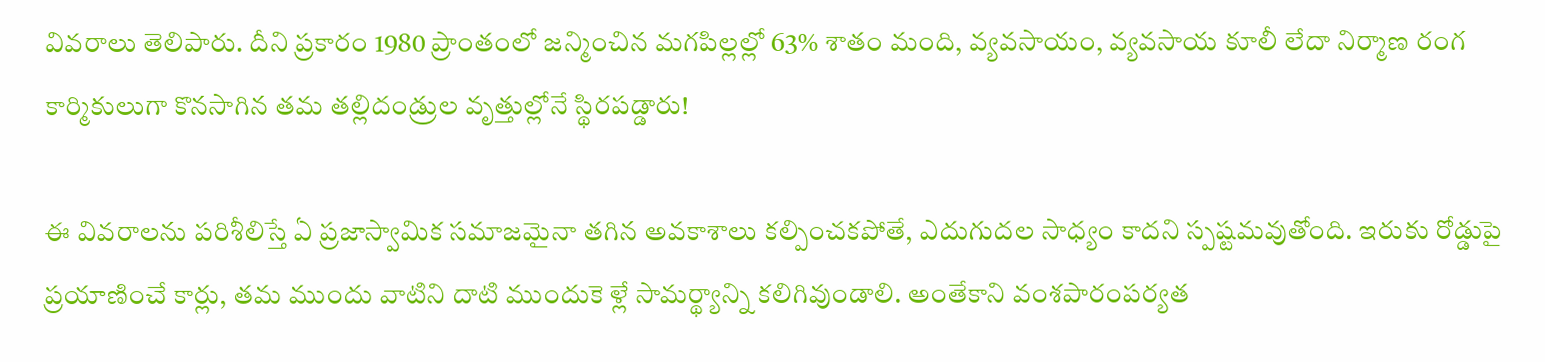వివ‌రాలు తెలిపారు. దీని ప్ర‌కారం 1980 ప్రాంతంలో జ‌న్మించిన మ‌గ‌పిల్ల‌ల్లో 63% శాతం మంది, వ్య‌వ‌సాయం, వ్యవ‌సాయ కూలీ లేదా నిర్మాణ రంగ కార్మికులుగా కొన‌సాగిన త‌మ త‌ల్లిదండ్రుల వృత్తుల్లోనే స్థిర‌ప‌డ్డారు!

ఈ వివ‌రాల‌ను ప‌రిశీలిస్తే ఏ ప్ర‌జాస్వామిక స‌మాజ‌మైనా త‌గిన అవ‌కాశాలు క‌ల్పించ‌క‌పోతే, ఎదుగుద‌ల సాధ్యం కాద‌ని స్ప‌ష్ట‌మ‌వుతోంది. ఇరుకు రోడ్డుపై ప్ర‌యాణించే కార్లు, త‌మ ముందు వాటిని దాటి ముందుకె ళ్లే సామ‌ర్థ్యాన్ని క‌లిగివుండాలి. అంతేకాని వంశ‌పారంప‌ర్య‌త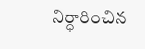నిర్ధారించిన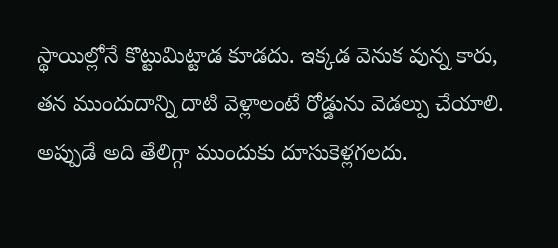స్థాయిల్లోనే కొట్టుమిట్టాడ కూడ‌దు. ఇక్క‌డ వెనుక వున్న కారు, త‌న ముందుదాన్ని దాటి వెళ్లాలంటే రోడ్డును వెడ‌ల్పు చేయాలి. అప్పుడే అది తేలిగ్గా ముందుకు దూసుకెళ్ల‌గ‌ల‌దు.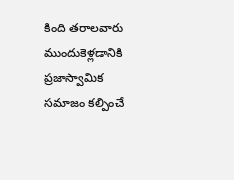కింది త‌రాల‌వారు ముందుకెళ్ల‌డానికి ప్ర‌జాస్వామిక స‌మాజం క‌ల్పించే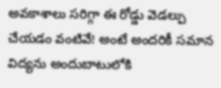అవ‌కాశాలు స‌రిగ్గా ఈ రోడ్డు వెడ‌ల్పు చేయ‌డం వంటివే! అంటే అంద‌రికీ స‌మాన విద్య‌ను అందుబాటులోకి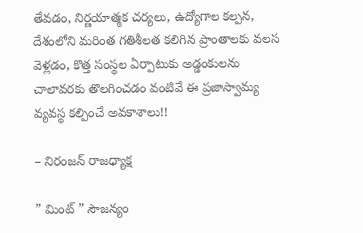తేవ‌డం, నిర్ణ‌యాత్మ‌క చ‌ర్య‌లు, ఉద్యోగాల క‌ల్ప‌న‌, దేశంలోని మ‌రింత గ‌తిశీల‌త క‌లిగిన ప్రాంతాల‌కు వ‌ల‌స వెళ్ల‌డం, కొత్త సంస్థ‌ల ఏర్పాటుకు అడ్డంకుల‌ను చాలావ‌ర‌కు తొల‌గించడం వంటివే ఈ ప్ర‌జాస్వామ్య వ్య‌వ‌స్థ క‌ల్పించే అవ‌కాశాలు!!

– నిరంజన్ రాజధ్యాక్ష

” మింట్ ” సౌజన్యం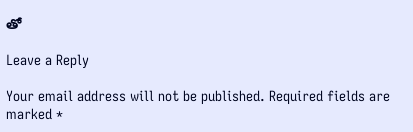తో

Leave a Reply

Your email address will not be published. Required fields are marked *